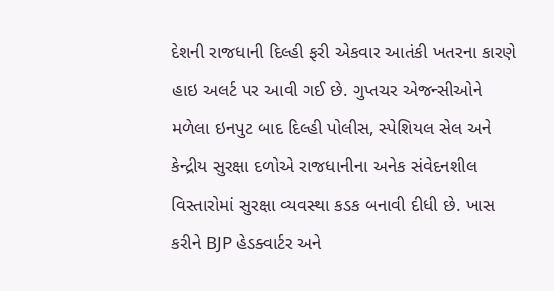દેશની રાજધાની દિલ્હી ફરી એકવાર આતંકી ખતરના કારણે હાઇ અલર્ટ પર આવી ગઈ છે. ગુપ્તચર એજન્સીઓને મળેલા ઇનપુટ બાદ દિલ્હી પોલીસ, સ્પેશિયલ સેલ અને કેન્દ્રીય સુરક્ષા દળોએ રાજધાનીના અનેક સંવેદનશીલ વિસ્તારોમાં સુરક્ષા વ્યવસ્થા કડક બનાવી દીધી છે. ખાસ કરીને BJP હેડક્વાર્ટર અને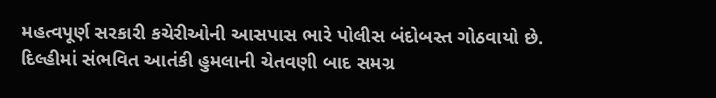મહત્વપૂર્ણ સરકારી કચેરીઓની આસપાસ ભારે પોલીસ બંદોબસ્ત ગોઠવાયો છે.
દિલ્હીમાં સંભવિત આતંકી હુમલાની ચેતવણી બાદ સમગ્ર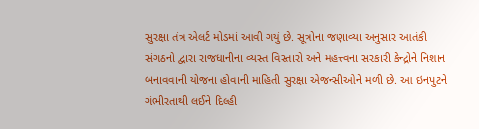સુરક્ષા તંત્ર એલર્ટ મોડમાં આવી ગયું છે. સૂત્રોના જણાવ્યા અનુસાર આતંકી સંગઠનો દ્વારા રાજધાનીના વ્યસ્ત વિસ્તારો અને મહત્ત્વના સરકારી કેન્દ્રોને નિશાન બનાવવાની યોજના હોવાની માહિતી સુરક્ષા એજન્સીઓને મળી છે. આ ઇનપુટને ગંભીરતાથી લઈને દિલ્હી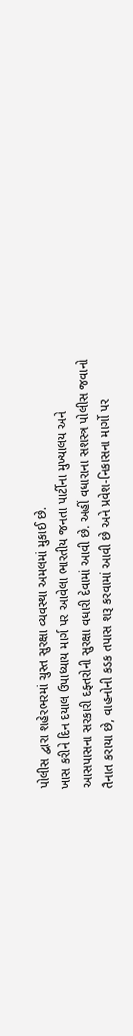પોલીસ દ્વારા શહેરભરમાં ચુસ્ત સુરક્ષા વ્યવસ્થા અમલમાં મુકાઈ છે.
ખાસ કરીને દિન દયાલ ઉપાધ્યાય માર્ગ પર આવેલા ભારતીય જનતા પાર્ટીના મુખ્યાલય અને આસપાસના સરકારી દફ્તરોની સુરક્ષા વધારી દેવામાં આવી છે. અહીં વધારાના સશસ્ત્ર પોલીસ જવાનો તૈનાત કરાયા છે, વાહનોની કડક તપાસ શરૂ કરવામાં આવી છે અને પ્રવેશ-નિકાસના માર્ગો પર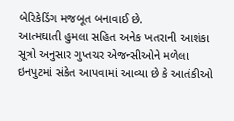બેરિકેડિંગ મજબૂત બનાવાઈ છે.
આત્મઘાતી હુમલા સહિત અનેક ખતરાની આશંકા
સૂત્રો અનુસાર ગુપ્તચર એજન્સીઓને મળેલા ઇનપુટમાં સંકેત આપવામાં આવ્યા છે કે આતંકીઓ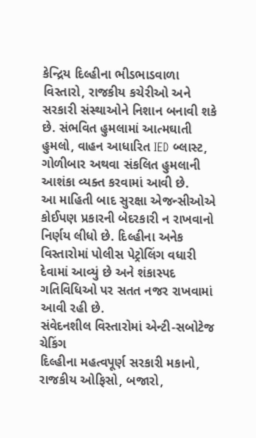કેન્દ્રિય દિલ્હીના ભીડભાડવાળા વિસ્તારો, રાજકીય કચેરીઓ અને સરકારી સંસ્થાઓને નિશાન બનાવી શકે છે. સંભવિત હુમલામાં આત્મઘાતી હુમલો, વાહન આધારિત IED બ્લાસ્ટ, ગોળીબાર અથવા સંકલિત હુમલાની આશંકા વ્યક્ત કરવામાં આવી છે.
આ માહિતી બાદ સુરક્ષા એજન્સીઓએ કોઈપણ પ્રકારની બેદરકારી ન રાખવાનો નિર્ણય લીધો છે. દિલ્હીના અનેક વિસ્તારોમાં પોલીસ પેટ્રોલિંગ વધારી દેવામાં આવ્યું છે અને શંકાસ્પદ ગતિવિધિઓ પર સતત નજર રાખવામાં આવી રહી છે.
સંવેદનશીલ વિસ્તારોમાં એન્ટી-સબોટેજ ચેકિંગ
દિલ્હીના મહત્વપૂર્ણ સરકારી મકાનો, રાજકીય ઓફિસો, બજારો,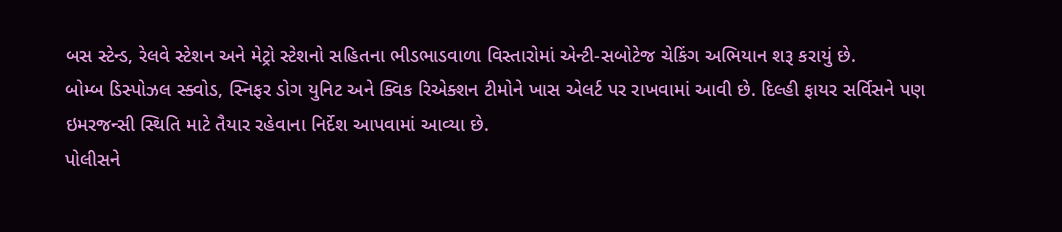બસ સ્ટેન્ડ, રેલવે સ્ટેશન અને મેટ્રો સ્ટેશનો સહિતના ભીડભાડવાળા વિસ્તારોમાં એન્ટી-સબોટેજ ચેકિંગ અભિયાન શરૂ કરાયું છે.
બોમ્બ ડિસ્પોઝલ સ્ક્વોડ, સ્નિફર ડોગ યુનિટ અને ક્વિક રિએક્શન ટીમોને ખાસ એલર્ટ પર રાખવામાં આવી છે. દિલ્હી ફાયર સર્વિસને પણ ઇમરજન્સી સ્થિતિ માટે તૈયાર રહેવાના નિર્દેશ આપવામાં આવ્યા છે.
પોલીસને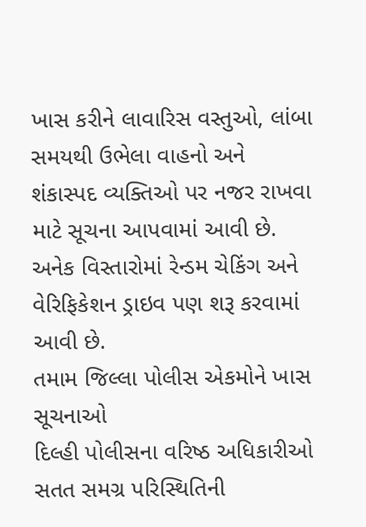ખાસ કરીને લાવારિસ વસ્તુઓ, લાંબા સમયથી ઉભેલા વાહનો અને શંકાસ્પદ વ્યક્તિઓ પર નજર રાખવા માટે સૂચના આપવામાં આવી છે. અનેક વિસ્તારોમાં રેન્ડમ ચેકિંગ અને વેરિફિકેશન ડ્રાઇવ પણ શરૂ કરવામાં આવી છે.
તમામ જિલ્લા પોલીસ એકમોને ખાસ સૂચનાઓ
દિલ્હી પોલીસના વરિષ્ઠ અધિકારીઓ સતત સમગ્ર પરિસ્થિતિની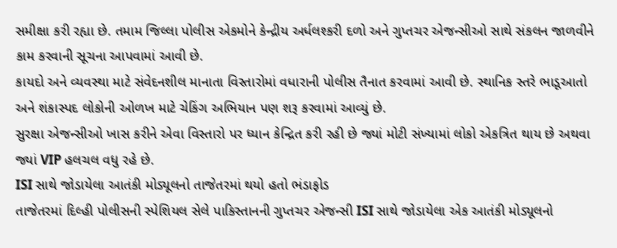સમીક્ષા કરી રહ્યા છે. તમામ જિલ્લા પોલીસ એકમોને કેન્દ્રીય અર્ધલશ્કરી દળો અને ગુપ્તચર એજન્સીઓ સાથે સંકલન જાળવીને કામ કરવાની સૂચના આપવામાં આવી છે.
કાયદો અને વ્યવસ્થા માટે સંવેદનશીલ માનાતા વિસ્તારોમાં વધારાની પોલીસ તૈનાત કરવામાં આવી છે. સ્થાનિક સ્તરે ભાડૂઆતો અને શંકાસ્પદ લોકોની ઓળખ માટે ચેકિંગ અભિયાન પણ શરૂ કરવામાં આવ્યું છે.
સુરક્ષા એજન્સીઓ ખાસ કરીને એવા વિસ્તારો પર ધ્યાન કેન્દ્રિત કરી રહી છે જ્યાં મોટી સંખ્યામાં લોકો એકત્રિત થાય છે અથવા જ્યાં VIP હલચલ વધુ રહે છે.
ISI સાથે જોડાયેલા આતંકી મોડ્યૂલનો તાજેતરમાં થયો હતો ભંડાફોડ
તાજેતરમાં દિલ્હી પોલીસની સ્પેશિયલ સેલે પાકિસ્તાનની ગુપ્તચર એજન્સી ISI સાથે જોડાયેલા એક આતંકી મોડ્યૂલનો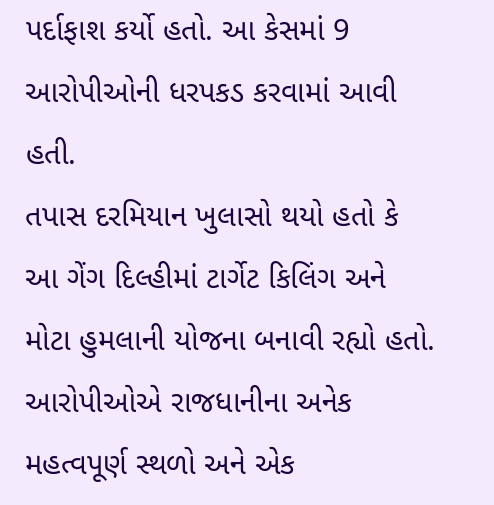પર્દાફાશ કર્યો હતો. આ કેસમાં 9 આરોપીઓની ધરપકડ કરવામાં આવી હતી.
તપાસ દરમિયાન ખુલાસો થયો હતો કે આ ગેંગ દિલ્હીમાં ટાર્ગેટ કિલિંગ અને મોટા હુમલાની યોજના બનાવી રહ્યો હતો. આરોપીઓએ રાજધાનીના અનેક મહત્વપૂર્ણ સ્થળો અને એક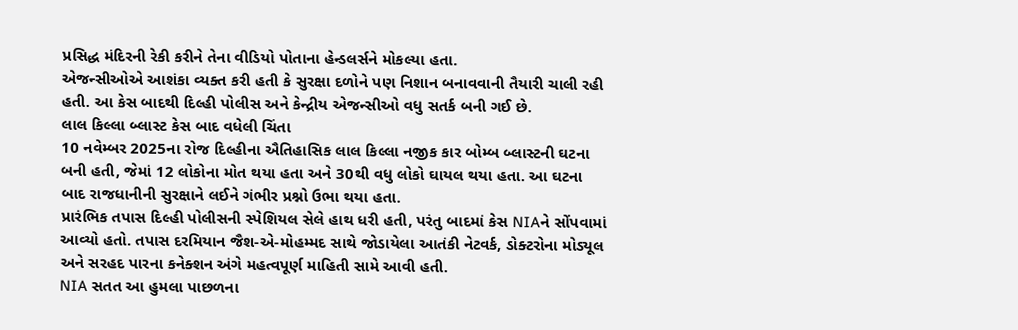પ્રસિદ્ધ મંદિરની રેકી કરીને તેના વીડિયો પોતાના હેન્ડલર્સને મોકલ્યા હતા.
એજન્સીઓએ આશંકા વ્યક્ત કરી હતી કે સુરક્ષા દળોને પણ નિશાન બનાવવાની તૈયારી ચાલી રહી હતી. આ કેસ બાદથી દિલ્હી પોલીસ અને કેન્દ્રીય એજન્સીઓ વધુ સતર્ક બની ગઈ છે.
લાલ કિલ્લા બ્લાસ્ટ કેસ બાદ વધેલી ચિંતા
10 નવેમ્બર 2025ના રોજ દિલ્હીના ઐતિહાસિક લાલ કિલ્લા નજીક કાર બોમ્બ બ્લાસ્ટની ઘટના બની હતી, જેમાં 12 લોકોના મોત થયા હતા અને 30થી વધુ લોકો ઘાયલ થયા હતા. આ ઘટના બાદ રાજધાનીની સુરક્ષાને લઈને ગંભીર પ્રશ્નો ઉભા થયા હતા.
પ્રારંભિક તપાસ દિલ્હી પોલીસની સ્પેશિયલ સેલે હાથ ધરી હતી, પરંતુ બાદમાં કેસ NIAને સોંપવામાં આવ્યો હતો. તપાસ દરમિયાન જૈશ-એ-મોહમ્મદ સાથે જોડાયેલા આતંકી નેટવર્ક, ડોક્ટરોના મોડ્યૂલ અને સરહદ પારના કનેક્શન અંગે મહત્વપૂર્ણ માહિતી સામે આવી હતી.
NIA સતત આ હુમલા પાછળના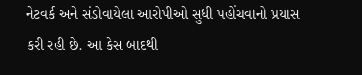નેટવર્ક અને સંડોવાયેલા આરોપીઓ સુધી પહોંચવાનો પ્રયાસ કરી રહી છે. આ કેસ બાદથી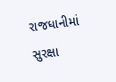રાજધાનીમાં સુરક્ષા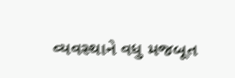વ્યવસ્થાને વધુ મજબૂત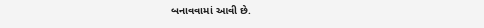બનાવવામાં આવી છે.